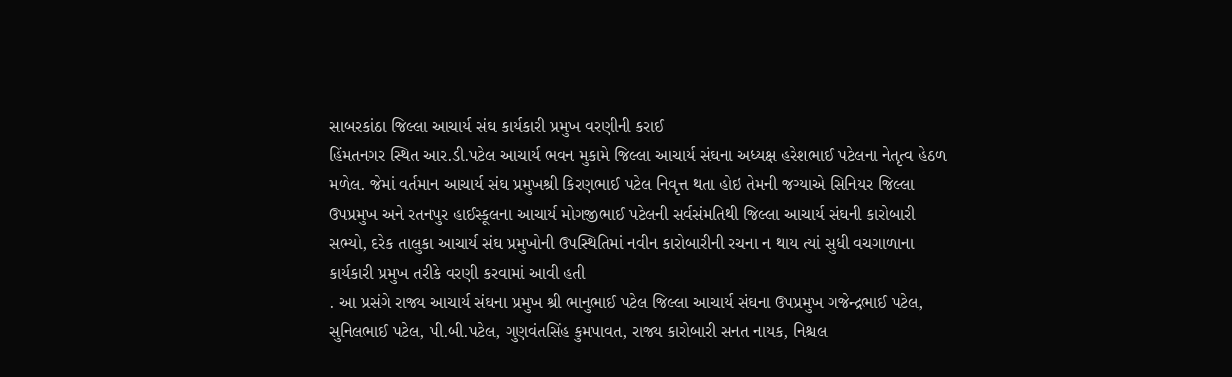સાબરકાંઠા જિલ્લા આચાર્ય સંઘ કાર્યકારી પ્રમુખ વરણીની કરાઈ
હિંમતનગર સ્થિત આર.ડી.પટેલ આચાર્ય ભવન મુકામે જિલ્લા આચાર્ય સંઘના અધ્યક્ષ હરેશભાઈ પટેલના નેતૃત્વ હેઠળ મળેલ. જેમાં વર્તમાન આચાર્ય સંઘ પ્રમુખશ્રી કિરણભાઈ પટેલ નિવૃત્ત થતા હોઇ તેમની જગ્યાએ સિનિયર જિલ્લા ઉપપ્રમુખ અને રતનપુર હાઈસ્કૂલના આચાર્ય મોગજીભાઈ પટેલની સર્વસંમતિથી જિલ્લા આચાર્ય સંઘની કારોબારી સભ્યો, દરેક તાલુકા આચાર્ય સંઘ પ્રમુખોની ઉપસ્થિતિમાં નવીન કારોબારીની રચના ન થાય ત્યાં સુધી વચગાળાના કાર્યકારી પ્રમુખ તરીકે વરણી કરવામાં આવી હતી
. આ પ્રસંગે રાજ્ય આચાર્ય સંઘના પ્રમુખ શ્રી ભાનુભાઈ પટેલ જિલ્લા આચાર્ય સંઘના ઉપપ્રમુખ ગજેન્દ્રભાઈ પટેલ, સુનિલભાઈ પટેલ, પી.બી.પટેલ, ગુણવંતસિંહ કુમપાવત, રાજ્ય કારોબારી સનત નાયક, નિશ્ચલ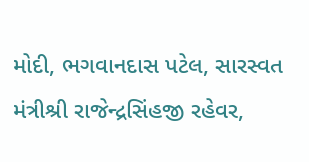મોદી, ભગવાનદાસ પટેલ, સારસ્વત મંત્રીશ્રી રાજેન્દ્રસિંહજી રહેવર,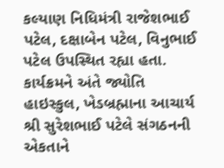કલ્યાણ નિધિમંત્રી રાજેશભાઈ પટેલ, દક્ષાબેન પટેલ, વિનુભાઈ પટેલ ઉપસ્થિત રહ્યા હતા. કાર્યક્રમને અંતે જ્યોતિ હાઇસ્કુલ, ખેડબ્રહ્માના આચાર્ય શ્રી સુરેશભાઈ પટેલે સંગઠનની એકતાને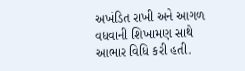અખંડિત રાખી અને આગળ વધવાની શિખામણ સાથે આભાર વિધિ કરી હતી.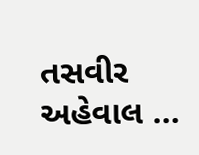તસવીર અહેવાલ …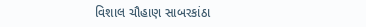વિશાલ ચૌહાણ સાબરકાંઠા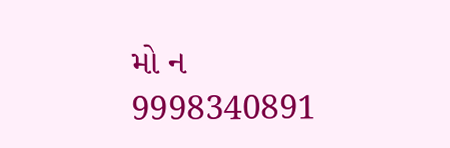મો ન 9998340891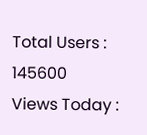Total Users : 145600
Views Today :